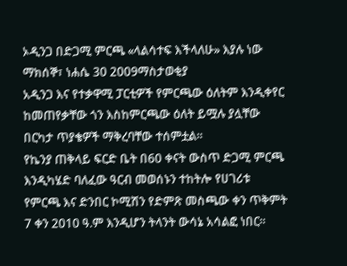ኦዲንጋ በድጋሚ ምርጫ «ላልሳተፍ እችላለሁ» እያሉ ነው
ማክሰኞ፣ ነሐሴ 30 2009ማስታወቂያ
አዲንጋ እና የተቃዋሚ ፓርቲዎች የምርጫው ዕለትም እንዲቀየር ከመጠየቃቸው ጎን እስከምርጫው ዕለት ይሟሉ ያሏቸው በርካታ ጥያቄዎች ማቅረባቸው ተሰምቷል።
የኬንያ ጠቅላይ ፍርድ ቤት በ60 ቀናት ውስጥ ድጋሚ ምርጫ እንዲካሄድ ባለፈው ዓርብ መወሰኑን ተከትሎ የሀገሪቱ የምርጫ እና ድንበር ኮሚሽን የድምጽ መስጫው ቀን ጥቅምት 7 ቀን 2010 ዓ.ም እንዲሆን ትላንት ውሳኔ አሳልፎ ነበር፡፡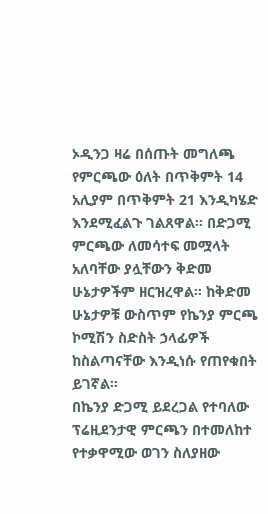ኦዲንጋ ዛሬ በሰጡት መግለጫ የምርጫው ዕለት በጥቅምት 14 አሊያም በጥቅምት 21 እንዲካሄድ እንደሚፈልጉ ገልጸዋል፡፡ በድጋሚ ምርጫው ለመሳተፍ መሟላት አለባቸው ያሏቸውን ቅድመ ሁኔታዎችም ዘርዝረዋል፡፡ ከቅድመ ሁኔታዎቹ ውስጥም የኬንያ ምርጫ ኮሚሽን ስድስት ኃላፊዎች ከስልጣናቸው እንዲነሱ የጠየቁበት ይገኛል፡፡
በኬንያ ድጋሚ ይደረጋል የተባለው ፕሬዚደንታዊ ምርጫን በተመለከተ የተቃዋሚው ወገን ስለያዘው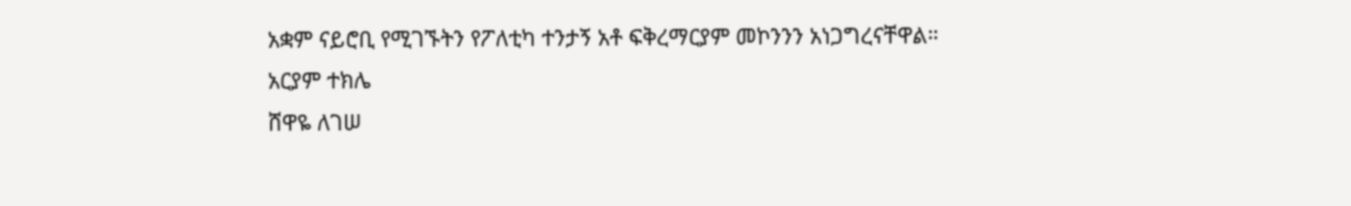አቋም ናይሮቢ የሚገኙትን የፖለቲካ ተንታኝ አቶ ፍቅረማርያም መኮንንን አነጋግረናቸዋል።
አርያም ተክሌ
ሸዋዬ ለገሠ